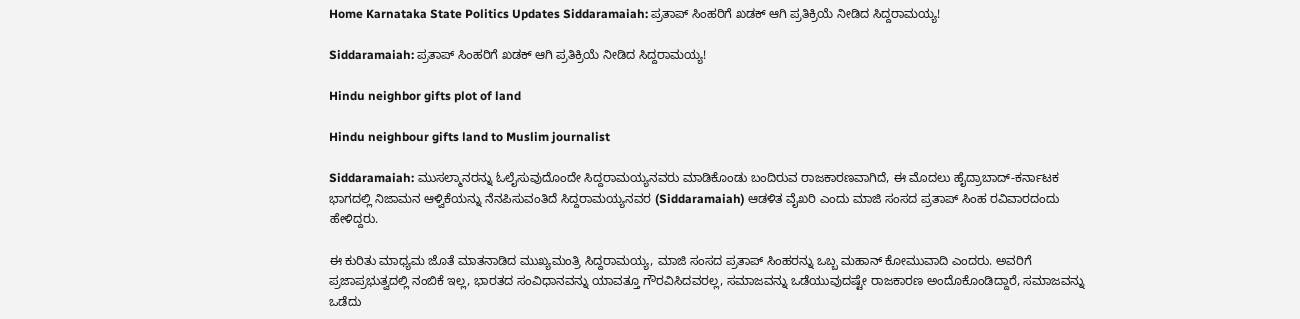Home Karnataka State Politics Updates Siddaramaiah: ಪ್ರತಾಪ್ ಸಿಂಹರಿಗೆ ಖಡಕ್ ಆಗಿ ಪ್ರತಿಕ್ರಿಯೆ ನೀಡಿದ ಸಿದ್ದರಾಮಯ್ಯ!

Siddaramaiah: ಪ್ರತಾಪ್ ಸಿಂಹರಿಗೆ ಖಡಕ್ ಆಗಿ ಪ್ರತಿಕ್ರಿಯೆ ನೀಡಿದ ಸಿದ್ದರಾಮಯ್ಯ!

Hindu neighbor gifts plot of land

Hindu neighbour gifts land to Muslim journalist

Siddaramaiah: ಮುಸಲ್ಮಾನರನ್ನು ಓಲೈಸುವುದೊಂದೇ ಸಿದ್ದರಾಮಯ್ಯನವರು ಮಾಡಿಕೊಂಡು ಬಂದಿರುವ ರಾಜಕಾರಣವಾಗಿದೆ, ಈ ಮೊದಲು ಹೈದ್ರಾಬಾದ್-ಕರ್ನಾಟಕ ಭಾಗದಲ್ಲಿ ನಿಜಾಮನ ಆಳ್ವಿಕೆಯನ್ನು ನೆನಪಿಸುವಂತಿದೆ ಸಿದ್ದರಾಮಯ್ಯನವರ (Siddaramaiah) ಆಡಳಿತ ವೈಖರಿ ಎಂದು ಮಾಜಿ ಸಂಸದ ಪ್ರತಾಪ್ ಸಿಂಹ ರವಿವಾರದಂದು ಹೇಳಿದ್ದರು.

ಈ ಕುರಿತು ಮಾಧ್ಯಮ ಜೊತೆ ಮಾತನಾಡಿದ ಮುಖ್ಯಮಂತ್ರಿ ಸಿದ್ದರಾಮಯ್ಯ, ಮಾಜಿ ಸಂಸದ ಪ್ರತಾಪ್ ಸಿಂಹರನ್ನು ಒಬ್ಬ ಮಹಾನ್ ಕೋಮುವಾದಿ ಎಂದರು. ಅವರಿಗೆ ಪ್ರಜಾಪ್ರಭುತ್ವದಲ್ಲಿ ನಂಬಿಕೆ ಇಲ್ಲ, ಭಾರತದ ಸಂವಿಧಾನವನ್ನು ಯಾವತ್ತೂ ಗೌರವಿಸಿದವರಲ್ಲ, ಸಮಾಜವನ್ನು ಒಡೆಯುವುದಷ್ಟೇ ರಾಜಕಾರಣ ಅಂದೊಕೊಂಡಿದ್ದಾರೆ, ಸಮಾಜವನ್ನು ಒಡೆದು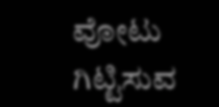ವೋಟು ಗಿಟ್ಟಿಸುವ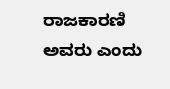ರಾಜಕಾರಣಿ ಅವರು ಎಂದು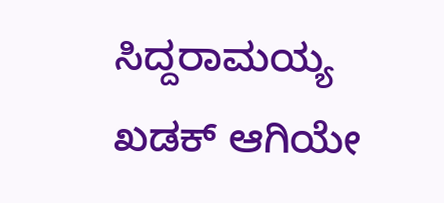ಸಿದ್ದರಾಮಯ್ಯ ಖಡಕ್ ಆಗಿಯೇ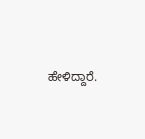ಹೇಳಿದ್ದಾರೆ.